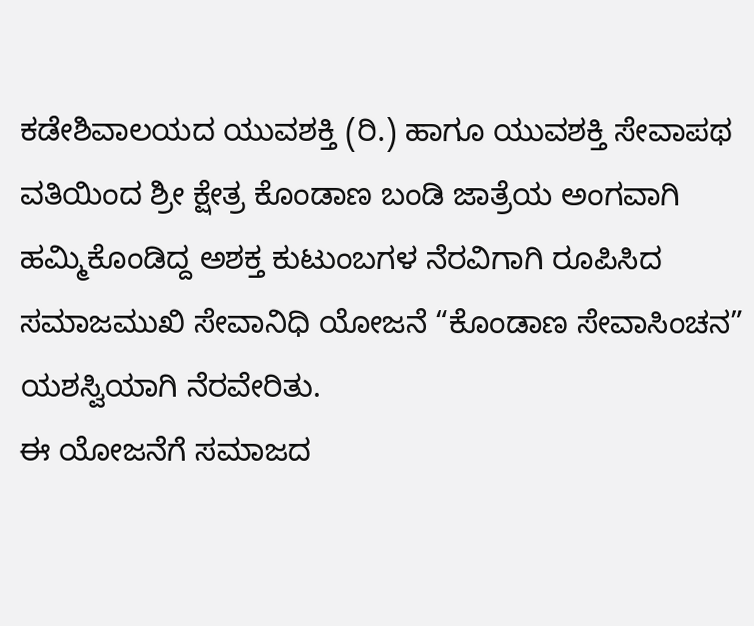ಕಡೇಶಿವಾಲಯದ ಯುವಶಕ್ತಿ (ರಿ.) ಹಾಗೂ ಯುವಶಕ್ತಿ ಸೇವಾಪಥ ವತಿಯಿಂದ ಶ್ರೀ ಕ್ಷೇತ್ರ ಕೊಂಡಾಣ ಬಂಡಿ ಜಾತ್ರೆಯ ಅಂಗವಾಗಿ ಹಮ್ಮಿಕೊಂಡಿದ್ದ ಅಶಕ್ತ ಕುಟುಂಬಗಳ ನೆರವಿಗಾಗಿ ರೂಪಿಸಿದ ಸಮಾಜಮುಖಿ ಸೇವಾನಿಧಿ ಯೋಜನೆ “ಕೊಂಡಾಣ ಸೇವಾಸಿಂಚನ” ಯಶಸ್ವಿಯಾಗಿ ನೆರವೇರಿತು.
ಈ ಯೋಜನೆಗೆ ಸಮಾಜದ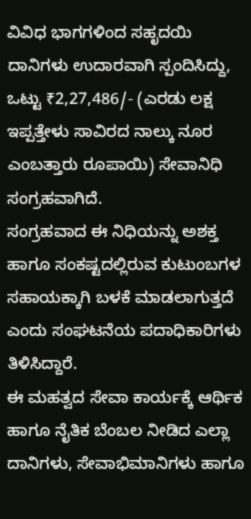ವಿವಿಧ ಭಾಗಗಳಿಂದ ಸಹೃದಯಿ ದಾನಿಗಳು ಉದಾರವಾಗಿ ಸ್ಪಂದಿಸಿದ್ದು, ಒಟ್ಟು ₹2,27,486/- (ಎರಡು ಲಕ್ಷ ಇಪ್ಪತ್ತೇಳು ಸಾವಿರದ ನಾಲ್ಕು ನೂರ ಎಂಬತ್ತಾರು ರೂಪಾಯಿ) ಸೇವಾನಿಧಿ ಸಂಗ್ರಹವಾಗಿದೆ.
ಸಂಗ್ರಹವಾದ ಈ ನಿಧಿಯನ್ನು ಅಶಕ್ತ ಹಾಗೂ ಸಂಕಷ್ಟದಲ್ಲಿರುವ ಕುಟುಂಬಗಳ ಸಹಾಯಕ್ಕಾಗಿ ಬಳಕೆ ಮಾಡಲಾಗುತ್ತದೆ ಎಂದು ಸಂಘಟನೆಯ ಪದಾಧಿಕಾರಿಗಳು ತಿಳಿಸಿದ್ದಾರೆ.
ಈ ಮಹತ್ವದ ಸೇವಾ ಕಾರ್ಯಕ್ಕೆ ಆರ್ಥಿಕ ಹಾಗೂ ನೈತಿಕ ಬೆಂಬಲ ನೀಡಿದ ಎಲ್ಲಾ ದಾನಿಗಳು, ಸೇವಾಭಿಮಾನಿಗಳು ಹಾಗೂ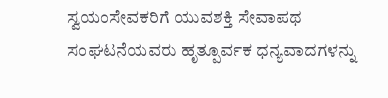ಸ್ವಯಂಸೇವಕರಿಗೆ ಯುವಶಕ್ತಿ ಸೇವಾಪಥ ಸಂಘಟನೆಯವರು ಹೃತ್ಪೂರ್ವಕ ಧನ್ಯವಾದಗಳನ್ನು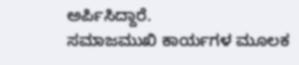ಅರ್ಪಿಸಿದ್ದಾರೆ.
ಸಮಾಜಮುಖಿ ಕಾರ್ಯಗಳ ಮೂಲಕ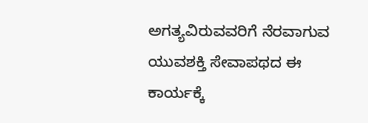ಅಗತ್ಯವಿರುವವರಿಗೆ ನೆರವಾಗುವ ಯುವಶಕ್ತಿ ಸೇವಾಪಥದ ಈ ಕಾರ್ಯಕ್ಕೆ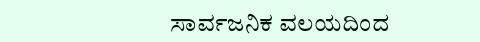ಸಾರ್ವಜನಿಕ ವಲಯದಿಂದ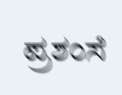ಪ್ರಶಂಸೆ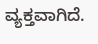ವ್ಯಕ್ತವಾಗಿದೆ.